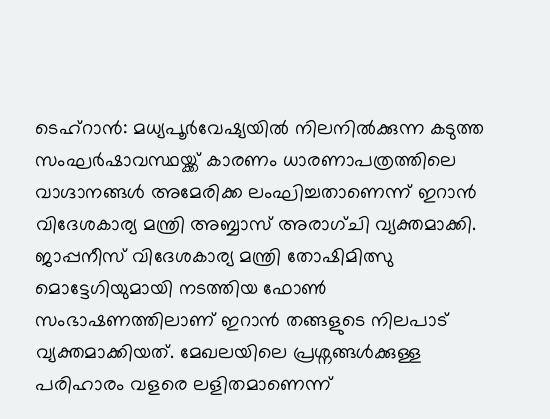ടെഹ്റാൻ: മധ്യപൂർവേഷ്യയിൽ നിലനിൽക്കുന്ന കടുത്ത സംഘർഷാവസ്ഥയ്ക്ക് കാരണം ധാരണാപത്രത്തിലെ വാഗ്ദാനങ്ങൾ അമേരിക്ക ലംഘിച്ചതാണെന്ന് ഇറാൻ വിദേശകാര്യ മന്ത്രി അബ്ബാസ് അരാഗ്ചി വ്യക്തമാക്കി. ജാപ്പനീസ് വിദേശകാര്യ മന്ത്രി തോഷിമിത്സു മൊട്ടേഗിയുമായി നടത്തിയ ഫോൺ സംഭാഷണത്തിലാണ് ഇറാൻ തങ്ങളുടെ നിലപാട് വ്യക്തമാക്കിയത്. മേഖലയിലെ പ്രശ്നങ്ങൾക്കുള്ള പരിഹാരം വളരെ ലളിതമാണെന്ന്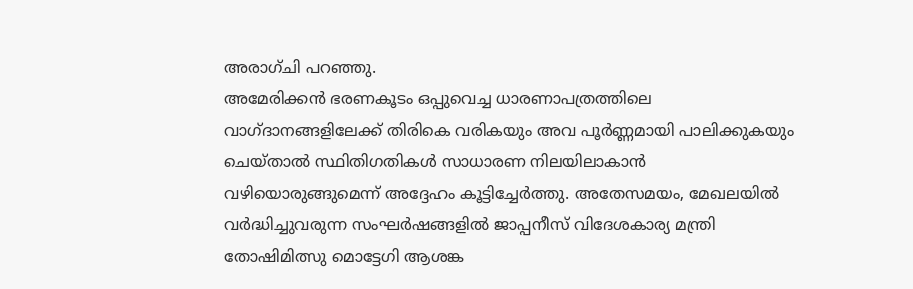അരാഗ്ചി പറഞ്ഞു.
അമേരിക്കൻ ഭരണകൂടം ഒപ്പുവെച്ച ധാരണാപത്രത്തിലെ വാഗ്ദാനങ്ങളിലേക്ക് തിരികെ വരികയും അവ പൂർണ്ണമായി പാലിക്കുകയും ചെയ്താൽ സ്ഥിതിഗതികൾ സാധാരണ നിലയിലാകാൻ വഴിയൊരുങ്ങുമെന്ന് അദ്ദേഹം കൂട്ടിച്ചേർത്തു. അതേസമയം, മേഖലയിൽ വർദ്ധിച്ചുവരുന്ന സംഘർഷങ്ങളിൽ ജാപ്പനീസ് വിദേശകാര്യ മന്ത്രി തോഷിമിത്സു മൊട്ടേഗി ആശങ്ക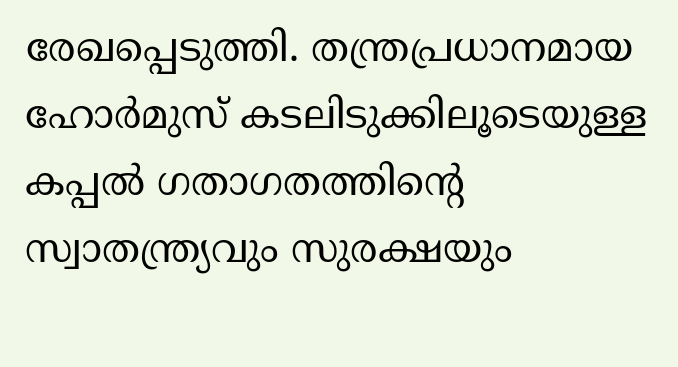രേഖപ്പെടുത്തി. തന്ത്രപ്രധാനമായ ഹോർമുസ് കടലിടുക്കിലൂടെയുള്ള കപ്പൽ ഗതാഗതത്തിന്റെ സ്വാതന്ത്ര്യവും സുരക്ഷയും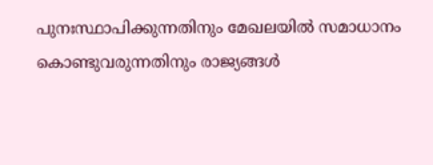പുനഃസ്ഥാപിക്കുന്നതിനും മേഖലയിൽ സമാധാനം കൊണ്ടുവരുന്നതിനും രാജ്യങ്ങൾ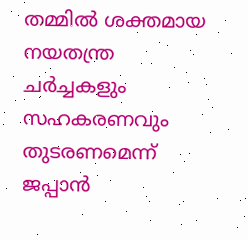തമ്മിൽ ശക്തമായ നയതന്ത്ര ചർച്ചകളും സഹകരണവും തുടരണമെന്ന് ജപ്പാൻ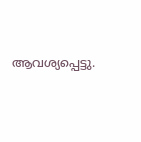ആവശ്യപ്പെട്ടു.